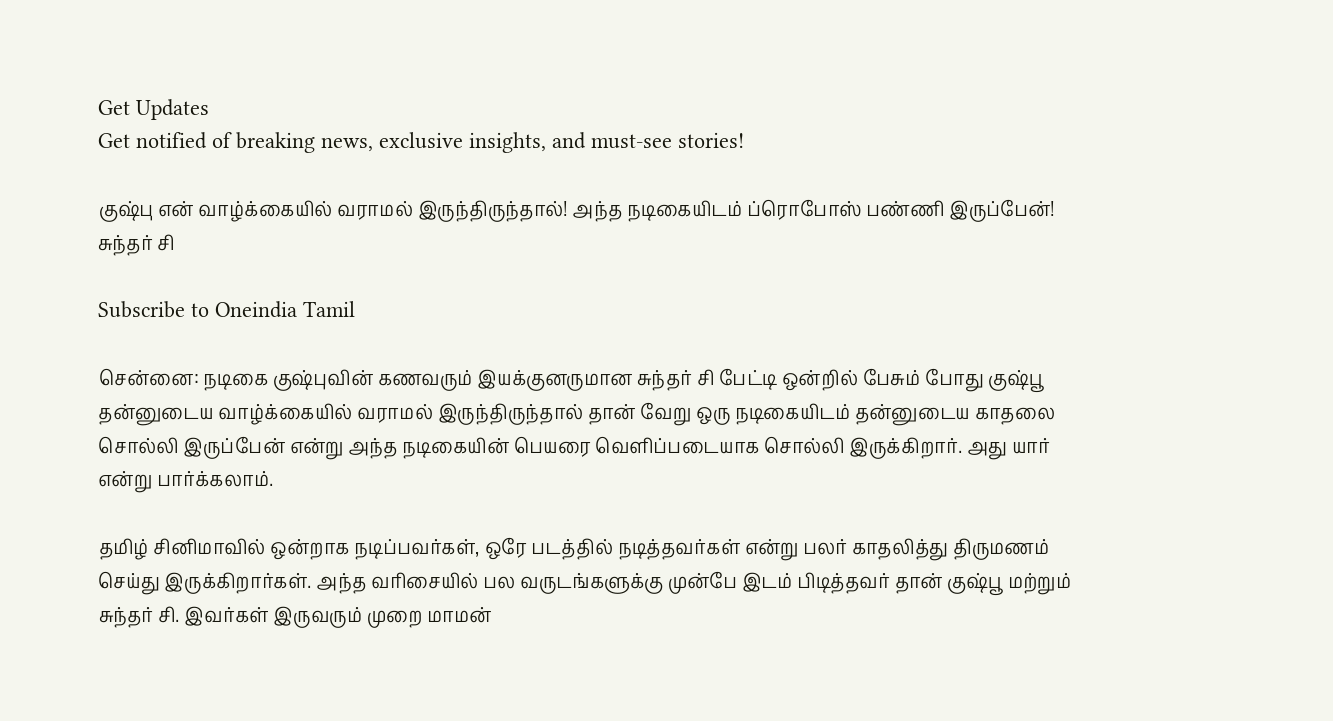Get Updates
Get notified of breaking news, exclusive insights, and must-see stories!

குஷ்பு என் வாழ்க்கையில் வராமல் இருந்திருந்தால்! அந்த நடிகையிடம் ப்ரொபோஸ் பண்ணி இருப்பேன்! சுந்தர் சி

Subscribe to Oneindia Tamil

சென்னை: நடிகை குஷ்புவின் கணவரும் இயக்குனருமான சுந்தர் சி பேட்டி ஒன்றில் பேசும் போது குஷ்பூ தன்னுடைய வாழ்க்கையில் வராமல் இருந்திருந்தால் தான் வேறு ஒரு நடிகையிடம் தன்னுடைய காதலை சொல்லி இருப்பேன் என்று அந்த நடிகையின் பெயரை வெளிப்படையாக சொல்லி இருக்கிறார். அது யார் என்று பார்க்கலாம்.

தமிழ் சினிமாவில் ஒன்றாக நடிப்பவர்கள், ஒரே படத்தில் நடித்தவர்கள் என்று பலர் காதலித்து திருமணம் செய்து இருக்கிறார்கள். அந்த வரிசையில் பல வருடங்களுக்கு முன்பே இடம் பிடித்தவர் தான் குஷ்பூ மற்றும் சுந்தர் சி. இவர்கள் இருவரும் முறை மாமன்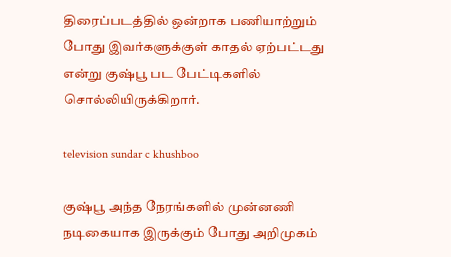திரைப்படத்தில் ஒன்றாக பணியாற்றும் போது இவர்களுக்குள் காதல் ஏற்பட்டது என்று குஷ்பூ பட பேட்டிகளில் சொல்லியிருக்கிறார்.

television sundar c khushboo

குஷ்பூ அந்த நேரங்களில் முன்னணி நடிகையாக இருக்கும் போது அறிமுகம்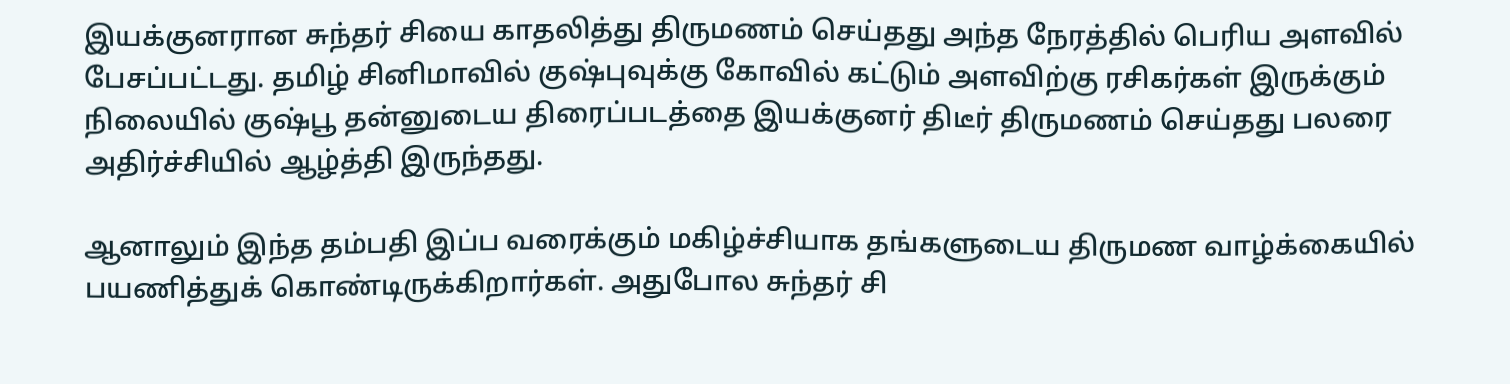இயக்குனரான சுந்தர் சியை காதலித்து திருமணம் செய்தது அந்த நேரத்தில் பெரிய அளவில் பேசப்பட்டது. தமிழ் சினிமாவில் குஷ்புவுக்கு கோவில் கட்டும் அளவிற்கு ரசிகர்கள் இருக்கும் நிலையில் குஷ்பூ தன்னுடைய திரைப்படத்தை இயக்குனர் திடீர் திருமணம் செய்தது பலரை அதிர்ச்சியில் ஆழ்த்தி இருந்தது.

ஆனாலும் இந்த தம்பதி இப்ப வரைக்கும் மகிழ்ச்சியாக தங்களுடைய திருமண வாழ்க்கையில் பயணித்துக் கொண்டிருக்கிறார்கள். அதுபோல சுந்தர் சி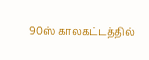90ஸ் காலகட்டத்தில்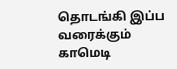தொடங்கி இப்ப வரைக்கும் காமெடி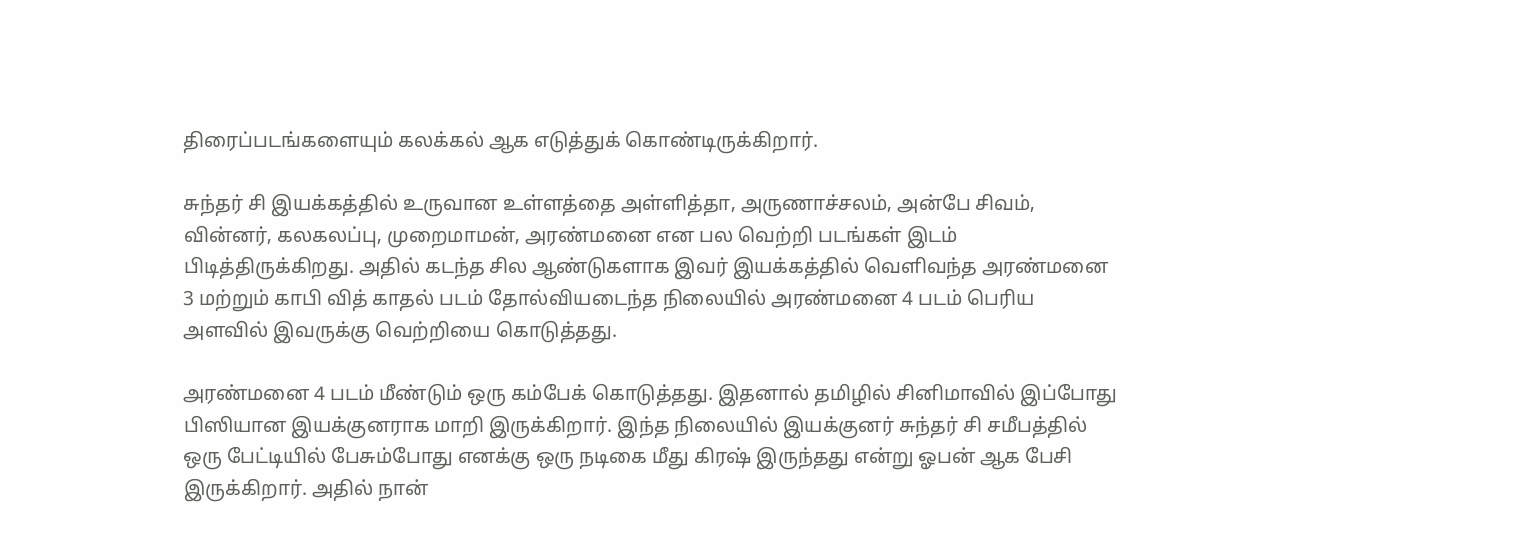திரைப்படங்களையும் கலக்கல் ஆக எடுத்துக் கொண்டிருக்கிறார்.

சுந்தர் சி இயக்கத்தில் உருவான உள்ளத்தை அள்ளித்தா, அருணாச்சலம், அன்பே சிவம், வின்னர், கலகலப்பு, முறைமாமன், அரண்மனை என பல வெற்றி படங்கள் இடம் பிடித்திருக்கிறது. அதில் கடந்த சில ஆண்டுகளாக இவர் இயக்கத்தில் வெளிவந்த அரண்மனை 3 மற்றும் காபி வித் காதல் படம் தோல்வியடைந்த நிலையில் அரண்மனை 4 படம் பெரிய அளவில் இவருக்கு வெற்றியை கொடுத்தது.

அரண்மனை 4 படம் மீண்டும் ஒரு கம்பேக் கொடுத்தது. இதனால் தமிழில் சினிமாவில் இப்போது பிஸியான இயக்குனராக மாறி இருக்கிறார். இந்த நிலையில் இயக்குனர் சுந்தர் சி சமீபத்தில் ஒரு பேட்டியில் பேசும்போது எனக்கு ஒரு நடிகை மீது கிரஷ் இருந்தது என்று ஓபன் ஆக பேசி இருக்கிறார். அதில் நான்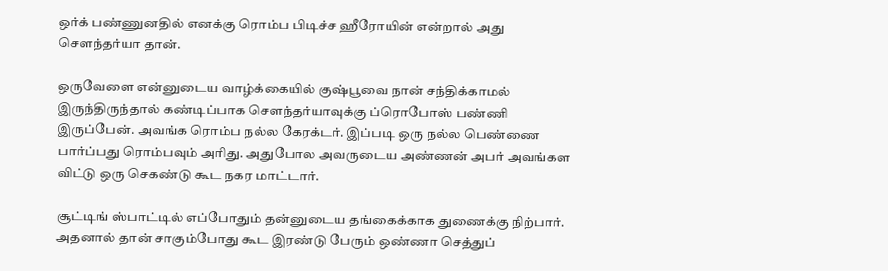ஒர்க் பண்ணுனதில் எனக்கு ரொம்ப பிடிச்ச ஹீரோயின் என்றால் அது சௌந்தர்யா தான்.

ஒருவேளை என்னுடைய வாழ்க்கையில் குஷ்பூவை நான் சந்திக்காமல் இருந்திருந்தால் கண்டிப்பாக சௌந்தர்யாவுக்கு ப்ரொபோஸ் பண்ணி இருப்பேன். அவங்க ரொம்ப நல்ல கேரக்டர். இப்படி ஒரு நல்ல பெண்ணை பார்ப்பது ரொம்பவும் அரிது. அதுபோல அவருடைய அண்ணன் அபர் அவங்கள விட்டு ஒரு செகண்டு கூட நகர மாட்டார்.

சூட்டிங் ஸ்பாட்டில் எப்போதும் தன்னுடைய தங்கைக்காக துணைக்கு நிற்பார். அதனால் தான் சாகும்போது கூட இரண்டு பேரும் ஒண்ணா செத்துப்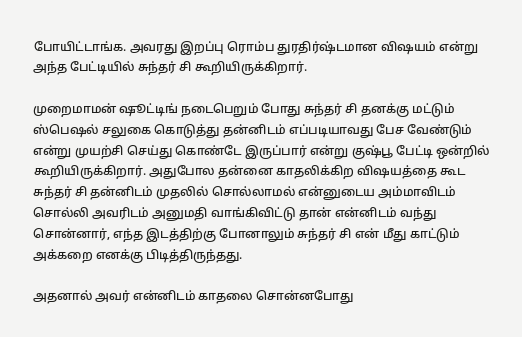போயிட்டாங்க. அவரது இறப்பு ரொம்ப துரதிர்ஷ்டமான விஷயம் என்று அந்த பேட்டியில் சுந்தர் சி கூறியிருக்கிறார்.

முறைமாமன் ஷூட்டிங் நடைபெறும் போது சுந்தர் சி தனக்கு மட்டும் ஸ்பெஷல் சலுகை கொடுத்து தன்னிடம் எப்படியாவது பேச வேண்டும் என்று முயற்சி செய்து கொண்டே இருப்பார் என்று குஷ்பூ பேட்டி ஒன்றில் கூறியிருக்கிறார். அதுபோல தன்னை காதலிக்கிற விஷயத்தை கூட சுந்தர் சி தன்னிடம் முதலில் சொல்லாமல் என்னுடைய அம்மாவிடம் சொல்லி அவரிடம் அனுமதி வாங்கிவிட்டு தான் என்னிடம் வந்து சொன்னார், எந்த இடத்திற்கு போனாலும் சுந்தர் சி என் மீது காட்டும் அக்கறை எனக்கு பிடித்திருந்தது.

அதனால் அவர் என்னிடம் காதலை சொன்னபோது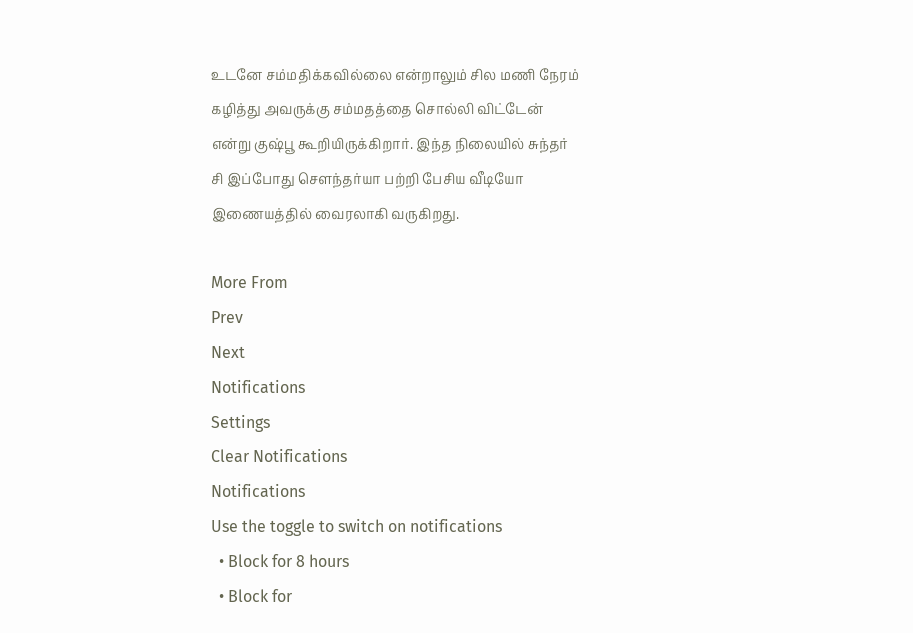உடனே சம்மதிக்கவில்லை என்றாலும் சில மணி நேரம் கழித்து அவருக்கு சம்மதத்தை சொல்லி விட்டேன் என்று குஷ்பூ கூறியிருக்கிறார். இந்த நிலையில் சுந்தர் சி இப்போது சௌந்தர்யா பற்றி பேசிய வீடியோ இணையத்தில் வைரலாகி வருகிறது.

More From
Prev
Next
Notifications
Settings
Clear Notifications
Notifications
Use the toggle to switch on notifications
  • Block for 8 hours
  • Block for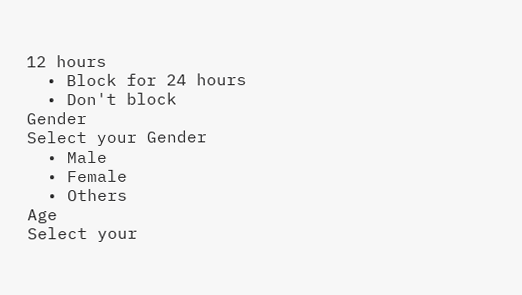12 hours
  • Block for 24 hours
  • Don't block
Gender
Select your Gender
  • Male
  • Female
  • Others
Age
Select your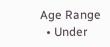Age Range
  • Under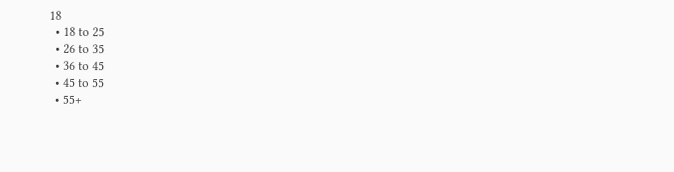18
  • 18 to 25
  • 26 to 35
  • 36 to 45
  • 45 to 55
  • 55+